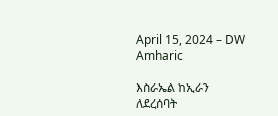April 15, 2024 – DW Amharic

እስራኤል ከኢራን ለደረሰባት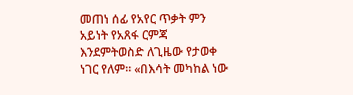መጠነ ሰፊ የአየር ጥቃት ምን አይነት የአጸፋ ርምጃ እንደምትወስድ ለጊዜው የታወቀ ነገር የለም። «በእሳት መካከል ነው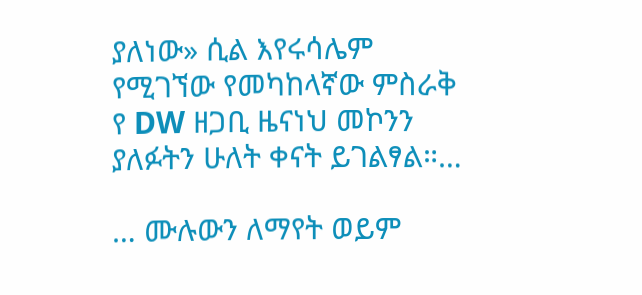ያለነው» ሲል እየሩሳሌም የሚገኘው የመካከላኛው ምስራቅ የ DW ዘጋቢ ዜናነህ መኮንን ያለፉትን ሁለት ቀናት ይገልፃል።…

… ሙሉውን ለማየት ወይም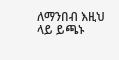ለማንበብ እዚህ ላይ ይጫኑ